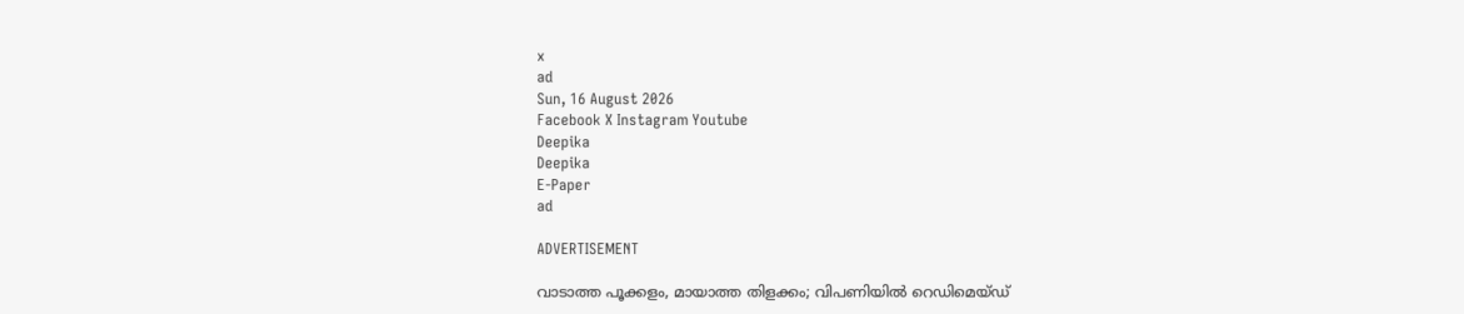x
ad
Sun, 16 August 2026
Facebook X Instagram Youtube
Deepika
Deepika
E-Paper
ad

ADVERTISEMENT

വാടാത്ത പൂക്കളം, മായാത്ത തിളക്കം; വിപണിയിൽ റെഡിമെയ്ഡ്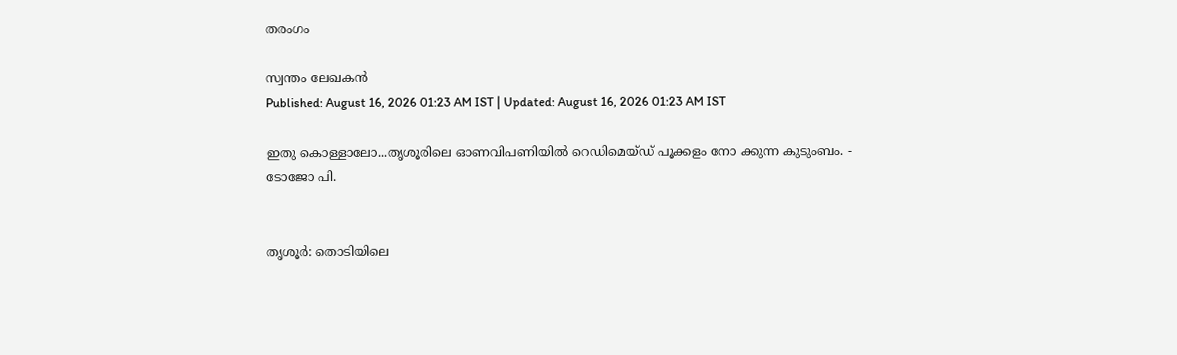തരംഗം

സ്വന്തം ലേഖകൻ
Published: August 16, 2026 01:23 AM IST | Updated: August 16, 2026 01:23 AM IST

ഇതു കൊള്ളാലോ...തൃശൂരിലെ ഓണവിപണിയിൽ റെഡിമെയ്ഡ് പൂക്കളം നോ ക്കുന്ന കുടുംബം. - ടോജോ പി.


തൃശൂർ: തൊടിയിലെ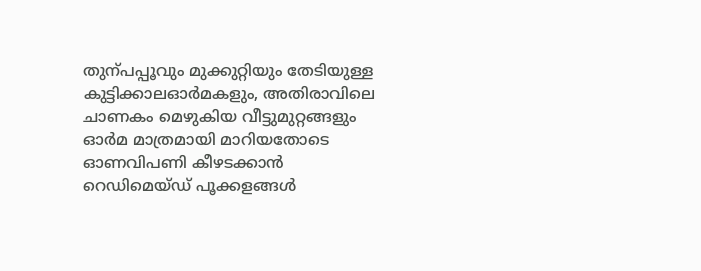തുന്പപ്പൂവും മുക്കുറ്റിയും തേടിയുള്ള കുട്ടിക്കാലഓർമകളും, അതിരാവിലെ ചാണകം മെഴുകിയ വീട്ടുമുറ്റങ്ങളും ഓർമ മാത്രമായി മാറിയതോടെ ഓണവിപണി കീഴടക്കാൻ റെഡിമെയ്ഡ് പൂക്കളങ്ങൾ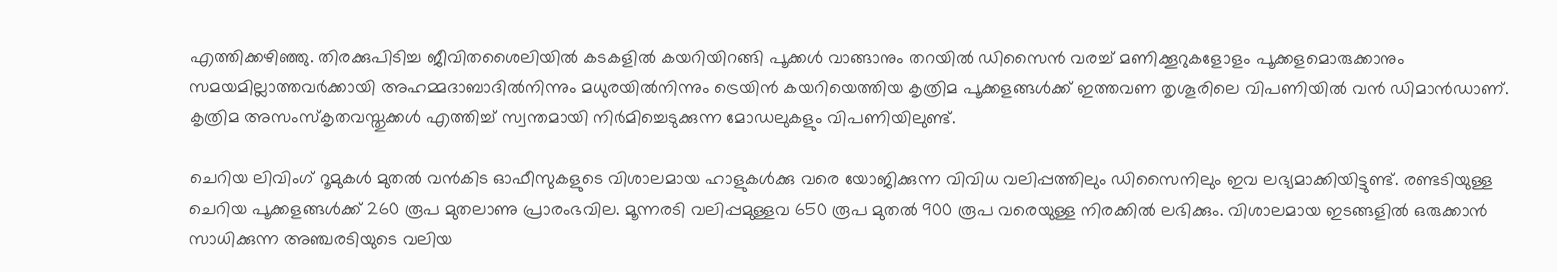എത്തിക്കഴിഞ്ഞു. തിരക്കുപിടിച്ച ജീവിതശൈലിയിൽ കടകളിൽ കയറിയിറങ്ങി പൂക്കൾ വാങ്ങാനും തറയിൽ ഡിസൈൻ വരച്ച് മണിക്കൂറുകളോളം പൂക്കളമൊരുക്കാനും സമയമില്ലാത്തവർക്കായി അഹമ്മദാബാദിൽനിന്നും മധുരയിൽനിന്നും ട്രെയിൻ കയറിയെത്തിയ കൃത്രിമ പൂക്കളങ്ങൾക്ക് ഇത്തവണ തൃശൂരിലെ വിപണിയിൽ വൻ ഡിമാൻഡാണ്. കൃത്രിമ അസംസ്കൃതവസ്തുക്കൾ എത്തിച്ച് സ്വന്തമായി നിർമിച്ചെടുക്കുന്ന മോഡലുകളും വിപണിയിലുണ്ട്.

ചെറിയ ലിവിംഗ് റൂമുകൾ മുതൽ വൻകിട ഓഫീസുകളുടെ വിശാലമായ ഹാളുകൾക്കു വരെ യോജിക്കുന്ന വിവിധ വലിപ്പത്തിലും ഡിസൈനിലും ഇവ ലഭ്യമാക്കിയിട്ടുണ്ട്. രണ്ടടിയുള്ള ചെറിയ പൂക്കളങ്ങൾക്ക് 260 രൂപ മുതലാണു പ്രാരംഭവില. മൂന്നരടി വലിപ്പമുള്ളവ 650 രൂപ മുതൽ 900 രൂപ വരെയുള്ള നിരക്കിൽ ലഭിക്കും. വിശാലമായ ഇടങ്ങളിൽ ഒരുക്കാൻ സാധിക്കുന്ന അഞ്ചരടിയുടെ വലിയ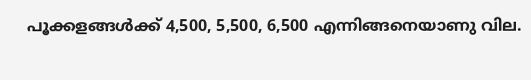പൂക്കളങ്ങൾക്ക് 4,500, 5,500, 6,500 എന്നിങ്ങനെയാണു വില.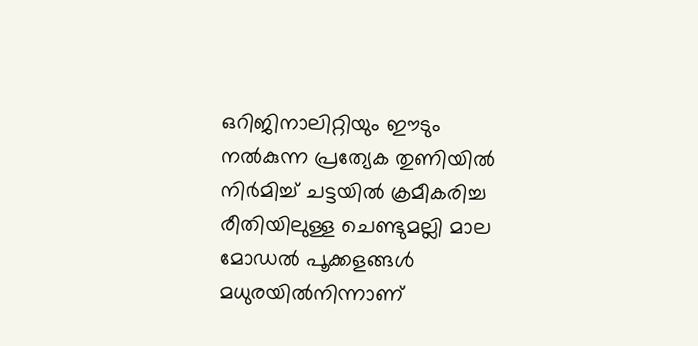ഒറിജിനാലിറ്റിയും ഈടും നൽകുന്ന പ്രത്യേക തുണിയിൽ നിർമിച്ച് ചട്ടയിൽ ക്രമീകരിച്ച രീതിയിലുള്ള ചെണ്ടുമല്ലി മാല മോഡൽ പൂക്കളങ്ങൾ മധുരയിൽനിന്നാണ്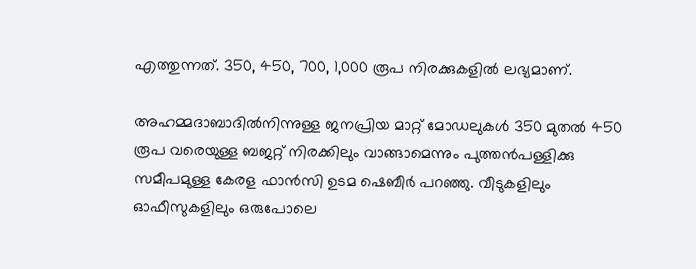എത്തുന്നത്. 350, 450, 700, 1,000 രൂപ നിരക്കുകളിൽ ലഭ്യമാണ്.

അഹമ്മദാബാദിൽനിന്നുള്ള ജനപ്രിയ മാറ്റ് മോഡലുകൾ 350 മുതൽ 450 രൂപ വരെയുള്ള ബജറ്റ് നിരക്കിലും വാങ്ങാമെന്നും പുത്തൻപള്ളിക്കു സമീപമുള്ള കേരള ഫാൻസി ഉടമ ഷെബീർ പറഞ്ഞു. വീടുകളിലും ഓഫീസുകളിലും ഒരുപോലെ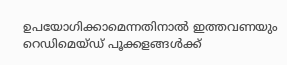ഉപയോഗിക്കാമെന്നതിനാൽ ഇത്തവണയും റെഡിമെയ്ഡ് പൂക്കളങ്ങൾക്ക്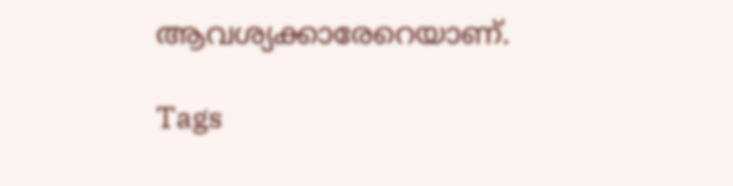ആവശ്യക്കാരേറെയാണ്.

Tags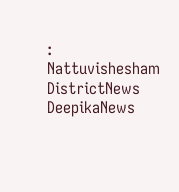: Nattuvishesham DistrictNews DeepikaNews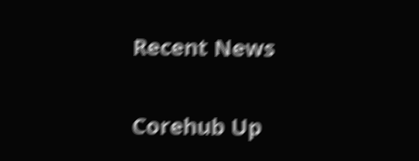Recent News

Corehub Up